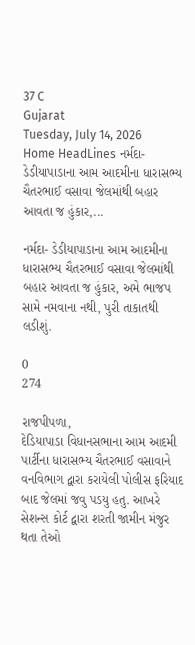37 C
Gujarat
Tuesday, July 14, 2026
Home HeadLines નર્મદા- ડેડીયાપાડાના આમ આદમીના ધારાસભ્ય ચૈતરભાઈ વસાવા જેલમાંથી બહાર આવતા જ હુંકાર,...

નર્મદા- ડેડીયાપાડાના આમ આદમીના ધારાસભ્ય ચૈતરભાઈ વસાવા જેલમાંથી બહાર આવતા જ હુંકાર, અમે ભાજપ સામે નમવાના નથી, પુરી તાકાતથી લડીશું.

0
274

રાજપીપળા,
દેડિયાપાડા વિધાનસભાના આમ આદમી પાર્ટીના ધારાસભ્ય ચૈતરભાઈ વસાવાને વનવિભાગ દ્વારા કરાયેલી પોલીસ ફરિયાદ બાદ જેલમાં જવુ પડયુ હતુ. આખરે સેશન્સ કોર્ટ દ્વારા શરતી જામીન મંજુર થતા તેઓ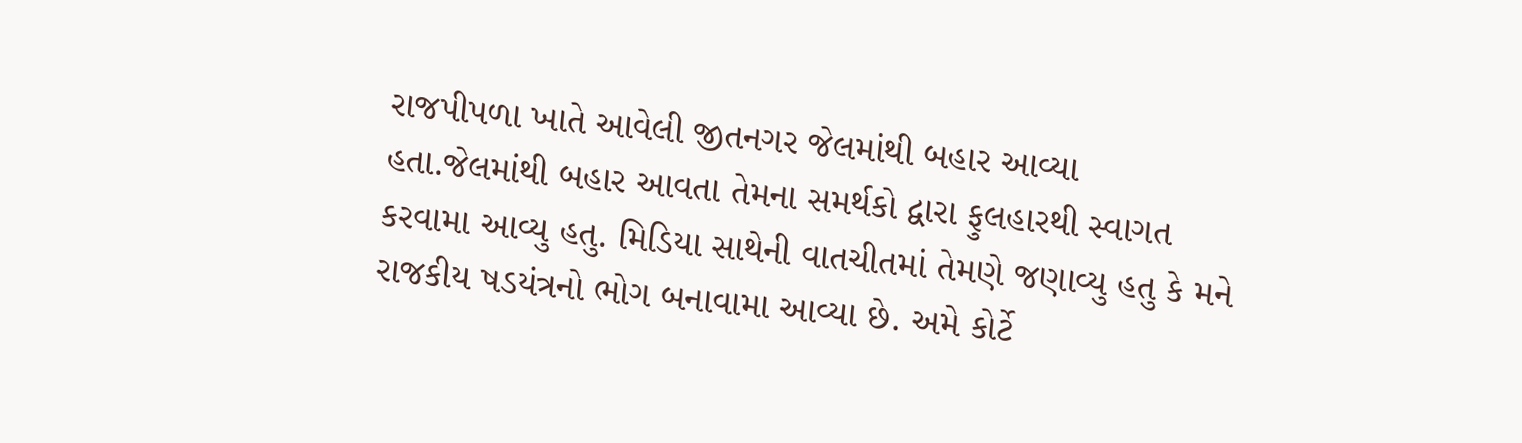રાજપીપળા ખાતે આવેલી જીતનગર જેલમાંથી બહાર આવ્યા હતા.જેલમાંથી બહાર આવતા તેમના સમર્થકો દ્વારા ફુલહારથી સ્વાગત કરવામા આવ્યુ હતુ. મિડિયા સાથેની વાતચીતમાં તેમણે જણાવ્યુ હતુ કે મને રાજકીય ષડયંત્રનો ભોગ બનાવામા આવ્યા છે. અમે કોર્ટે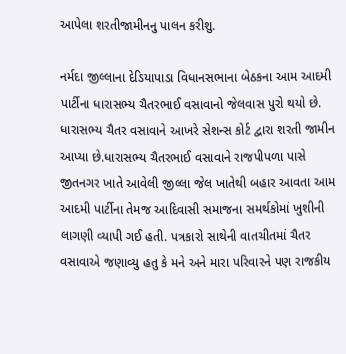આપેલા શરતીજામીનનુ પાલન કરીશુ.

નર્મદા જીલ્લાના દેડિયાપાડા વિધાનસભાના બેઠકના આમ આદમી પાર્ટીના ધારાસભ્ય ચૈતરભાઈ વસાવાનો જેલવાસ પુરો થયો છે. ધારાસભ્ય ચૈતર વસાવાને આખરે સેશન્સ કોર્ટ દ્વારા શરતી જામીન આપ્યા છે.ધારાસભ્ય ચૈતરભાઈ વસાવાને રાજપીપળા પાસે જીતનગર ખાતે આવેલી જીલ્લા જેલ ખાતેથી બહાર આવતા આમ આદમી પાર્ટીના તેમજ આદિવાસી સમાજના સમર્થકોમાં ખુશીની લાગણી વ્યાપી ગઈ હતી. પત્રકારો સાથેની વાતચીતમાં ચૈતર વસાવાએ જણાવ્યુ હતુ કે મને અને મારા પરિવારને પણ રાજકીય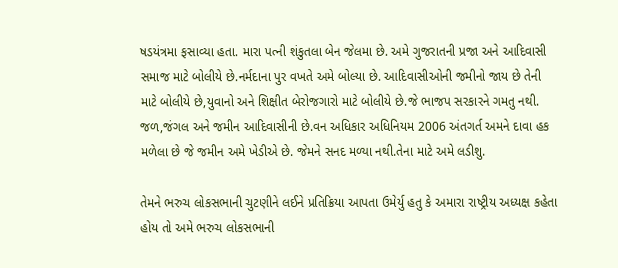ષડયંત્રમા ફસાવ્યા હતા. મારા પત્ની શંકુતલા બેન જેલમા છે. અમે ગુજરાતની પ્રજા અને આદિવાસી સમાજ માટે બોલીયે છે.નર્મદાના પુર વખતે અમે બોલ્યા છે. આદિવાસીઓની જમીનો જાય છે તેની માટે બોલીયે છે,યુવાનો અને શિક્ષીત બેરોજગારો માટે બોલીયે છે.જે ભાજપ સરકારને ગમતુ નથી. જળ,જંગલ અને જમીન આદિવાસીની છે.વન અધિકાર અધિનિયમ 2006 અંતગર્ત અમને દાવા હક મળેલા છે જે જમીન અમે ખેડીએ છે. જેમને સનદ મળ્યા નથી.તેના માટે અમે લડીશુ.

તેમને ભરુચ લોકસભાની ચુટણીને લઈને પ્રતિક્રિયા આપતા ઉમેર્યુ હતુ કે અમારા રાષ્ટ્રીય અધ્યક્ષ કહેતા હોય તો અમે ભરુચ લોકસભાની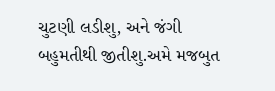ચુટણી લડીશુ, અને જંગી બહુમતીથી જીતીશુ.અમે મજબુત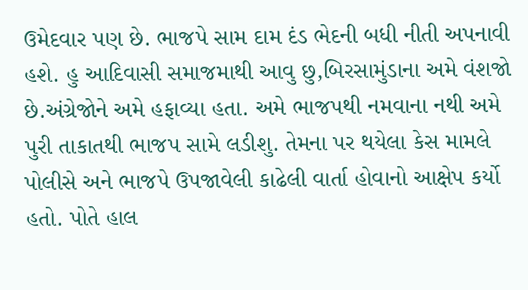ઉમેદવાર પણ છે. ભાજપે સામ દામ દંડ ભેદની બધી નીતી અપનાવી હશે. હુ આદિવાસી સમાજમાથી આવુ છુ,બિરસામુંડાના અમે વંશજો છે.અંગ્રેજોને અમે હફાવ્યા હતા. અમે ભાજપથી નમવાના નથી અમે પુરી તાકાતથી ભાજપ સામે લડીશુ. તેમના પર થયેલા કેસ મામલે પોલીસે અને ભાજપે ઉપજાવેલી કાઢેલી વાર્તા હોવાનો આક્ષેપ કર્યો હતો. પોતે હાલ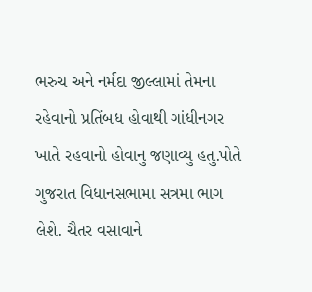ભરુચ અને નર્મદા જીલ્લામાં તેમના રહેવાનો પ્રતિંબધ હોવાથી ગાંધીનગર ખાતે રહવાનો હોવાનુ જણાવ્યુ હતુ.પોતે ગુજરાત વિધાનસભામા સત્રમા ભાગ લેશે. ચૈતર વસાવાને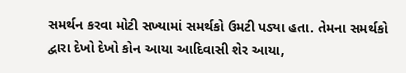સમર્થન કરવા મોટી સખ્યામાં સમર્થકો ઉમટી પડ્યા હતા. તેમના સમર્થકો દ્વારા દેખો દેખો કોન આયા આદિવાસી શેર આયા,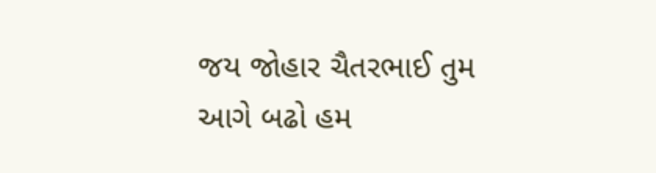જય જોહાર ચૈતરભાઈ તુમ આગે બઢો હમ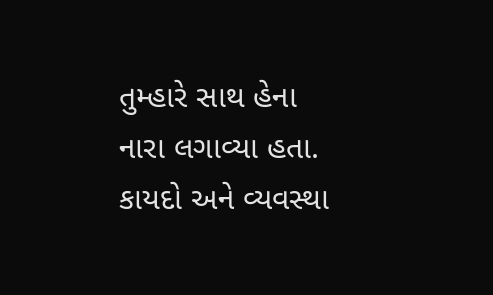તુમ્હારે સાથ હેના નારા લગાવ્યા હતા. કાયદો અને વ્યવસ્થા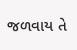જળવાય તે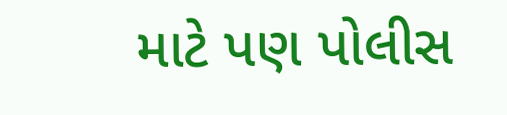માટે પણ પોલીસ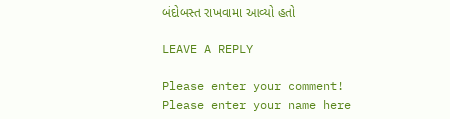બંદોબસ્ત રાખવામા આવ્યો હતો

LEAVE A REPLY

Please enter your comment!
Please enter your name here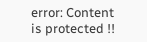error: Content is protected !!